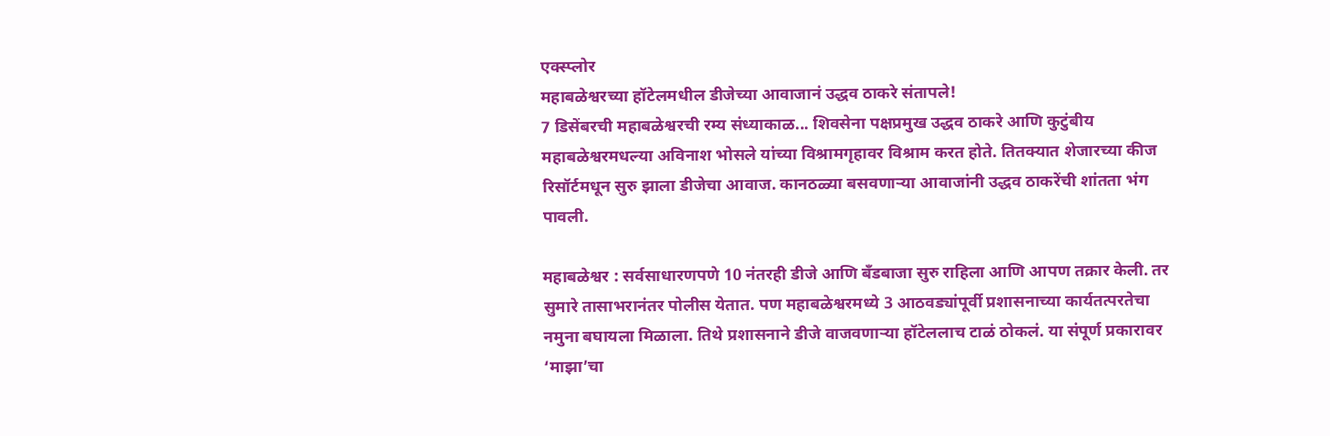एक्स्प्लोर
महाबळेश्वरच्या हॉटेलमधील डीजेच्या आवाजानं उद्धव ठाकरे संतापले!
7 डिसेंबरची महाबळेश्वरची रम्य संध्याकाळ... शिवसेना पक्षप्रमुख उद्धव ठाकरे आणि कुटुंबीय महाबळेश्वरमधल्या अविनाश भोसले यांच्या विश्रामगृहावर विश्राम करत होते. तितक्यात शेजारच्या कीज रिसॉर्टमधून सुरु झाला डीजेचा आवाज. कानठळ्या बसवणाऱ्या आवाजांनी उद्धव ठाकरेंची शांतता भंग पावली.

महाबळेश्वर : सर्वसाधारणपणे 10 नंतरही डीजे आणि बँडबाजा सुरु राहिला आणि आपण तक्रार केली. तर सुमारे तासाभरानंतर पोलीस येतात. पण महाबळेश्वरमध्ये 3 आठवड्यांपूर्वी प्रशासनाच्या कार्यतत्परतेचा नमुना बघायला मिळाला. तिथे प्रशासनाने डीजे वाजवणाऱ्या हॉटेललाच टाळं ठोकलं. या संपूर्ण प्रकारावर ‘माझा’चा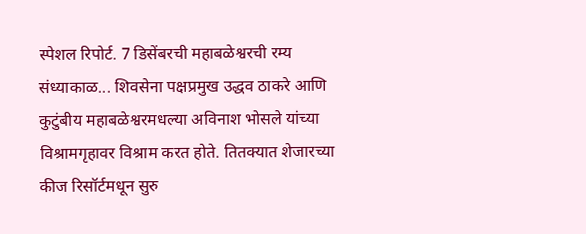स्पेशल रिपोर्ट. 7 डिसेंबरची महाबळेश्वरची रम्य संध्याकाळ... शिवसेना पक्षप्रमुख उद्धव ठाकरे आणि कुटुंबीय महाबळेश्वरमधल्या अविनाश भोसले यांच्या विश्रामगृहावर विश्राम करत होते. तितक्यात शेजारच्या कीज रिसॉर्टमधून सुरु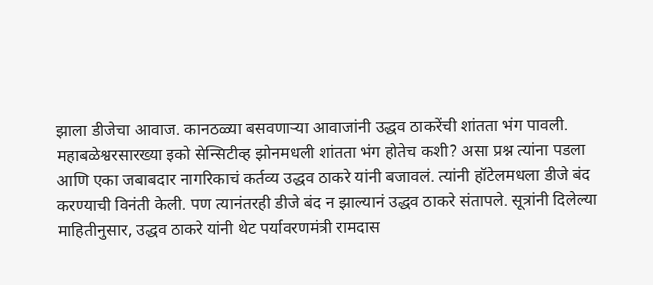झाला डीजेचा आवाज. कानठळ्या बसवणाऱ्या आवाजांनी उद्धव ठाकरेंची शांतता भंग पावली. महाबळेश्वरसारख्या इको सेन्सिटीव्ह झोनमधली शांतता भंग होतेच कशी? असा प्रश्न त्यांना पडला आणि एका जबाबदार नागरिकाचं कर्तव्य उद्धव ठाकरे यांनी बजावलं. त्यांनी हॉटेलमधला डीजे बंद करण्याची विनंती केली. पण त्यानंतरही डीजे बंद न झाल्यानं उद्धव ठाकरे संतापले. सूत्रांनी दिलेल्या माहितीनुसार, उद्धव ठाकरे यांनी थेट पर्यावरणमंत्री रामदास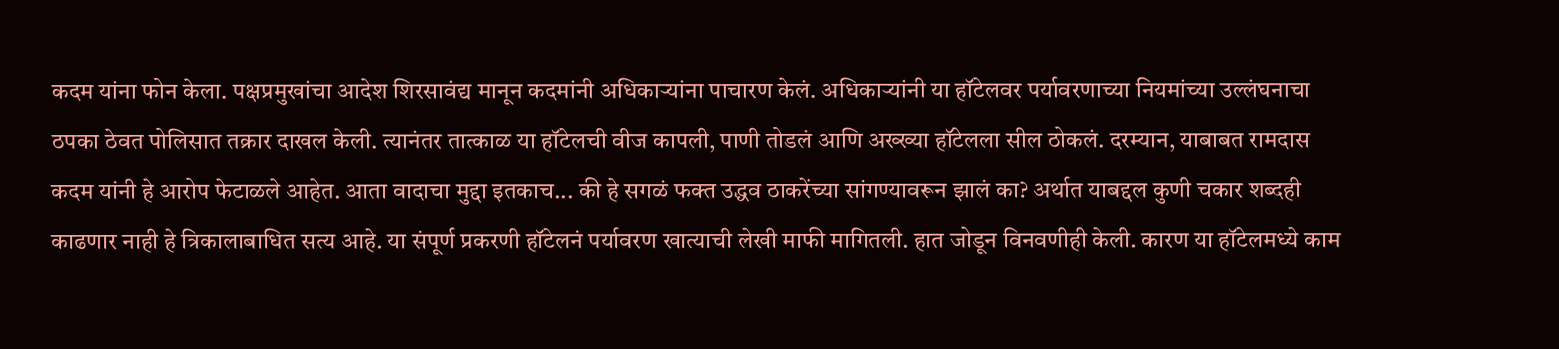कदम यांना फोन केला. पक्षप्रमुखांचा आदेश शिरसावंद्य मानून कदमांनी अधिकाऱ्यांना पाचारण केलं. अधिकाऱ्यांनी या हॉटेलवर पर्यावरणाच्या नियमांच्या उल्लंघनाचा ठपका ठेवत पोलिसात तक्रार दाखल केली. त्यानंतर तात्काळ या हॉटेलची वीज कापली, पाणी तोडलं आणि अख्ख्या हॉटेलला सील ठोकलं. दरम्यान, याबाबत रामदास कदम यांनी हे आरोप फेटाळले आहेत. आता वादाचा मुद्दा इतकाच... की हे सगळं फक्त उद्धव ठाकरेंच्या सांगण्यावरून झालं का? अर्थात याबद्दल कुणी चकार शब्दही काढणार नाही हे त्रिकालाबाधित सत्य आहे. या संपूर्ण प्रकरणी हॉटेलनं पर्यावरण खात्याची लेखी माफी मागितली. हात जोडून विनवणीही केली. कारण या हॉटेलमध्ये काम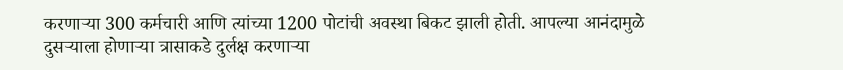करणाऱ्या 300 कर्मचारी आणि त्यांच्या 1200 पोटांची अवस्था बिकट झाली होती. आपल्या आनंदामुळे दुसऱ्याला होणाऱ्या त्रासाकडे दुर्लक्ष करणाऱ्या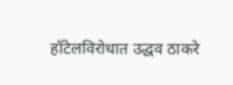हॉटेलविरोधात उद्धव ठाकरे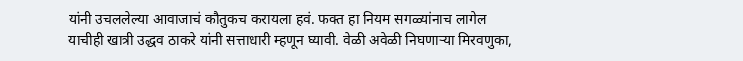यांनी उचललेल्या आवाजाचं कौतुकच करायला हवं. फक्त हा नियम सगळ्यांनाच लागेल याचीही खात्री उद्धव ठाकरे यांनी सत्ताधारी म्हणून घ्यावी. वेळी अवेळी निघणाऱ्या मिरवणुका,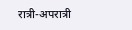रात्री-अपरात्री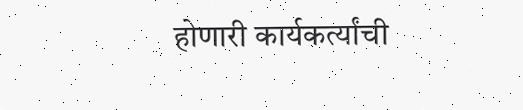होणारी कार्यकर्त्यांची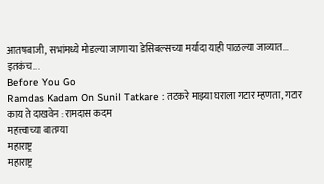आतषबाजी, सभांमध्ये मोडल्या जाणाऱ्या डेसिबल्सच्या मर्यादा याही पाळल्या जाव्यात... इतकंच...
Before You Go
Ramdas Kadam On Sunil Tatkare : तटकरे माझ्या घराला गटार म्हणता, गटार काय ते दाखवेन : रामदास कदम
महत्त्वाच्या बातम्या
महाराष्ट्र
महाराष्ट्र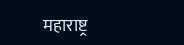महाराष्ट्र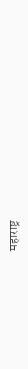महाराष्ट्र